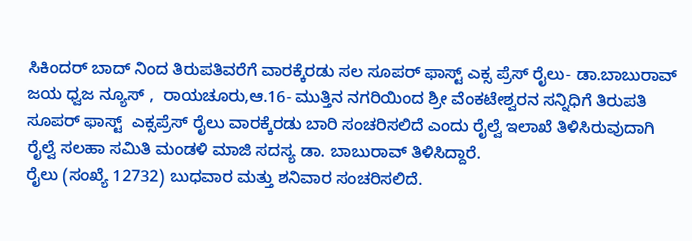ಸಿಕಿಂದರ್ ಬಾದ್ ನಿಂದ ತಿರುಪತಿವರೆಗೆ ವಾರಕ್ಕೆರಡು ಸಲ ಸೂಪರ್ ಫಾಸ್ಟ್ ಎಕ್ಸ ಪ್ರೆಸ್ ರೈಲು- ಡಾ.ಬಾಬುರಾವ್
ಜಯ ಧ್ವಜ ನ್ಯೂಸ್ ,  ರಾಯಚೂರು,ಆ.16- ಮುತ್ತಿನ ನಗರಿಯಿಂದ ಶ್ರೀ ವೆಂಕಟೇಶ್ವರನ ಸನ್ನಿಧಿಗೆ ತಿರುಪತಿ ಸೂಪರ್ ಫಾಸ್ಟ್  ಎಕ್ಸಪ್ರೆಸ್ ರೈಲು ವಾರಕ್ಕೆರಡು ಬಾರಿ ಸಂಚರಿಸಲಿದೆ ಎಂದು ರೈಲ್ವೆ ಇಲಾಖೆ ತಿಳಿಸಿರುವುದಾಗಿ ರೈಲ್ವೆ ಸಲಹಾ ಸಮಿತಿ ಮಂಡಳಿ ಮಾಜಿ ಸದಸ್ಯ ಡಾ. ಬಾಬುರಾವ್ ತಿಳಿಸಿದ್ದಾರೆ.
ರೈಲು (ಸಂಖ್ಯೆ 12732) ಬುಧವಾರ ಮತ್ತು ಶನಿವಾರ ಸಂಚರಿಸಲಿದೆ.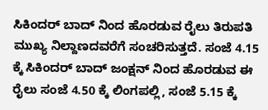ಸಿಕಿಂದರ್ ಬಾದ್ ನಿಂದ ಹೊರಡುವ ರೈಲು ತಿರುಪತಿ ಮುಖ್ಯ ನಿಲ್ದಾಣದವರೆಗೆ ಸಂಚರಿಸುತ್ತದೆ. ಸಂಜೆ 4.15 ಕ್ಕೆ ಸಿಕಿಂದರ್ ಬಾದ್ ಜಂಕ್ಷನ್ ನಿಂದ ಹೊರಡುವ ಈ ರೈಲು ಸಂಜೆ 4.50 ಕ್ಕೆ ಲಿಂಗಪಲ್ಲಿ, ಸಂಜೆ 5.15 ಕ್ಕೆ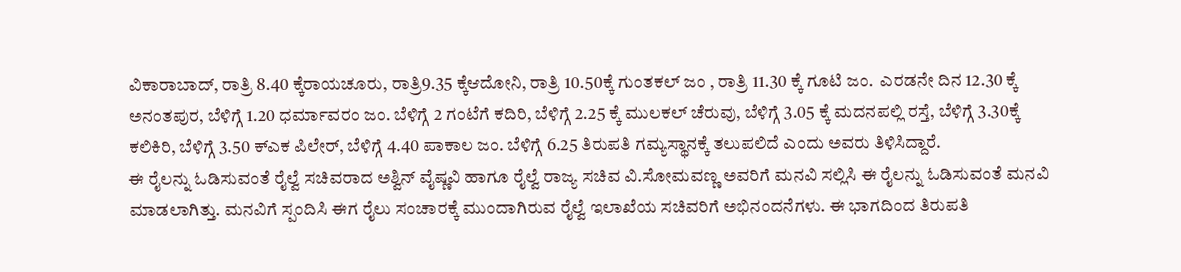ವಿಕಾರಾಬಾದ್, ರಾತ್ರಿ 8.40 ಕ್ಕೆರಾಯಚೂರು, ರಾತ್ರಿ9.35 ಕ್ಕೆಆದೋನಿ, ರಾತ್ರಿ 10.50ಕ್ಕೆ ಗುಂತಕಲ್ ಜಂ , ರಾತ್ರಿ 11.30 ಕ್ಕೆ ಗೂಟಿ ಜಂ.  ಎರಡನೇ ದಿನ 12.30 ಕ್ಕೆ ಅನಂತಪುರ, ಬೆಳಿಗ್ಗೆ 1.20 ಧರ್ಮಾವರಂ ಜಂ. ಬೆಳಿಗ್ಗೆ 2 ಗಂಟೆಗೆ ಕದಿರಿ, ಬೆಳಿಗ್ಗೆ 2.25 ಕ್ಕೆ ಮುಲಕಲ್ ಚೆರುವು, ಬೆಳಿಗ್ಗೆ 3.05 ಕ್ಕೆ ಮದನಪಲ್ಲಿ ರಸ್ತೆ, ಬೆಳಿಗ್ಗೆ 3.30ಕ್ಕೆ ಕಲಿಕಿರಿ, ಬೆಳಿಗ್ಗೆ 3.50 ಕ್ಎಕ ಪಿಲೇರ್, ಬೆಳಿಗ್ಗೆ 4.40 ಪಾಕಾಲ ಜಂ. ಬೆಳಿಗ್ಗೆ 6.25 ತಿರುಪತಿ ಗಮ್ಯಸ್ಥಾನಕ್ಕೆ ತಲುಪಲಿದೆ ಎಂದು ಅವರು ತಿಳಿಸಿದ್ದಾರೆ.
ಈ ರೈಲನ್ನು ಓಡಿಸುವಂತೆ ರೈಲ್ವೆ ಸಚಿವರಾದ ಅಶ್ವಿನ್ ವೈಷ್ಣವಿ ಹಾಗೂ ರೈಲ್ವೆ ರಾಜ್ಯ ಸಚಿವ ವಿ.ಸೋಮವಣ್ಣ ಅವರಿಗೆ ಮನವಿ ಸಲ್ಲಿಸಿ ಈ ರೈಲನ್ನು ಓಡಿಸುವಂತೆ ಮನವಿ ಮಾಡಲಾಗಿತ್ತು. ಮನವಿಗೆ ಸ್ಪಂದಿಸಿ ಈಗ ರೈಲು ಸಂಚಾರಕ್ಕೆ ಮುಂದಾಗಿರುವ ರೈಲ್ವೆ ಇಲಾಖೆಯ ಸಚಿವರಿಗೆ ಅಭಿನಂದನೆಗಳು. ಈ ಭಾಗದಿಂದ ತಿರುಪತಿ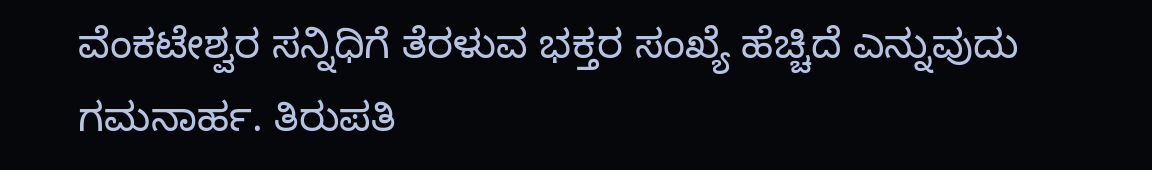ವೆಂಕಟೇಶ್ವರ ಸನ್ನಿಧಿಗೆ ತೆರಳುವ ಭಕ್ತರ ಸಂಖ್ಯೆ ಹೆಚ್ಚಿದೆ ಎನ್ನುವುದು ಗಮನಾರ್ಹ. ತಿರುಪತಿ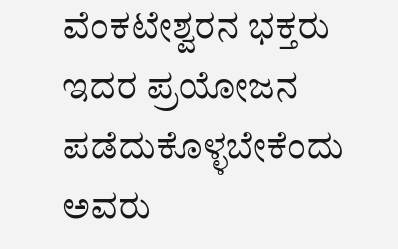ವೆಂಕಟೇಶ್ವರನ ಭಕ್ತರು ಇದರ ಪ್ರಯೋಜನ ಪಡೆದುಕೊಳ್ಳಬೇಕೆಂದು ಅವರು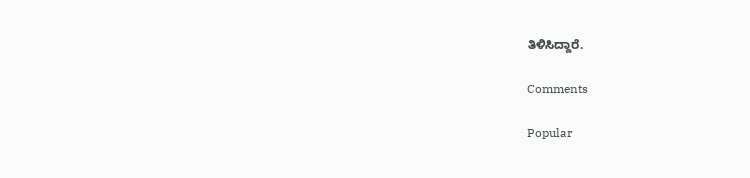ತಿಳಿಸಿದ್ದಾರೆ.

Comments

Popular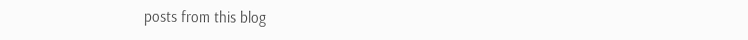posts from this blog